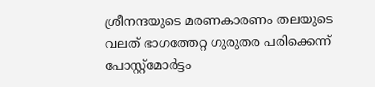ശ്രീനന്ദയുടെ മരണകാരണം തലയുടെ വലത് ഭാഗത്തേറ്റ ഗുരുതര പരിക്കെന്ന് പോസ്റ്റ്മോർട്ടം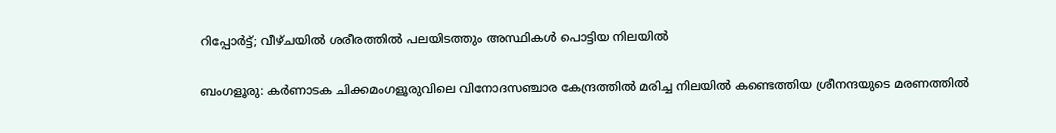റിപ്പോർട്ട്; വീഴ്‌ചയിൽ ശരീരത്തിൽ പലയിടത്തും അസ്ഥികൾ പൊട്ടിയ നിലയിൽ

ബംഗളൂരു: കർണാടക ചിക്കമംഗളൂരുവിലെ വിനോദസഞ്ചാര കേന്ദ്രത്തിൽ മരിച്ച നിലയിൽ കണ്ടെത്തിയ ശ്രീനന്ദയുടെ മരണത്തിൽ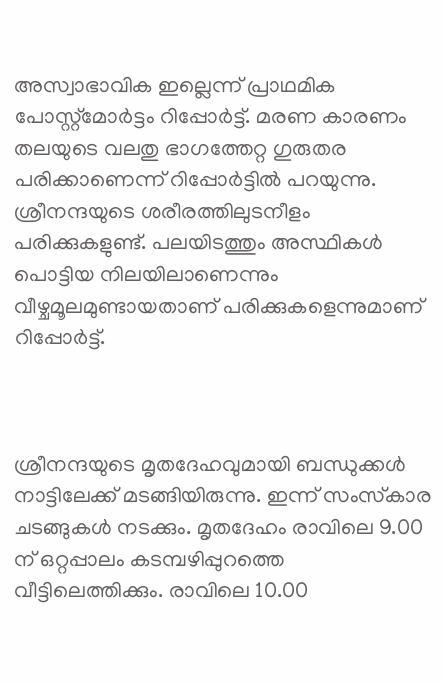അസ്വാഭാവിക ഇല്ലെന്ന് പ്രാഥമിക പോസ്റ്റ്മോർട്ടം റിപ്പോർട്ട്. മരണ കാരണം തലയുടെ വലതു ഭാഗത്തേറ്റ ഗുരുതര പരിക്കാണെന്ന് റിപ്പോർട്ടിൽ പറയുന്നു. ശ്രീനന്ദയുടെ ശരീരത്തിലുടനീളം പരിക്കുകളുണ്ട്. പലയിടത്തും അസ്ഥികൾ പൊട്ടിയ നിലയിലാണെന്നും വീഴ്ചമൂലമുണ്ടായതാണ് പരിക്കുകളെന്നുമാണ് റിപ്പോർട്ട്.



ശ്രീനന്ദയുടെ മൃതദേഹവുമായി ബന്ധുക്കൾ നാട്ടിലേക്ക് മടങ്ങിയിരുന്നു. ഇന്ന് സംസ്‌കാര ചടങ്ങുകൾ നടക്കും. മൃതദേഹം രാവിലെ 9.00 ന് ഒറ്റപ്പാലം കടമ്പഴിപ്പുറത്തെ വീട്ടിലെത്തിക്കും. രാവിലെ 10.00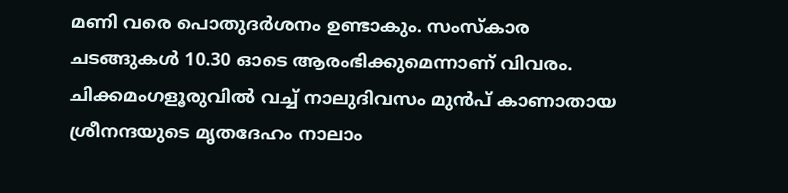മണി വരെ പൊതുദർശനം ഉണ്ടാകും. സംസ്‌കാര ചടങ്ങുകൾ 10.30 ഓടെ ആരംഭിക്കുമെന്നാണ് വിവരം. ചിക്കമംഗളൂരുവിൽ വച്ച് നാലുദിവസം മുൻപ് കാണാതായ ശ്രീനന്ദയുടെ മൃതദേഹം നാലാം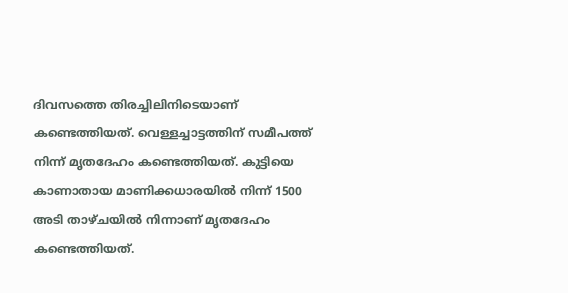ദിവസത്തെ തിരച്ചിലിനിടെയാണ് കണ്ടെത്തിയത്. വെള്ളച്ചാട്ടത്തിന് സമീപത്ത് നിന്ന് മൃതദേഹം കണ്ടെത്തിയത്. കുട്ടിയെ കാണാതായ മാണിക്കധാരയിൽ നിന്ന് 1500 അടി താഴ്ചയിൽ നിന്നാണ് മൃതദേഹം കണ്ടെത്തിയത്.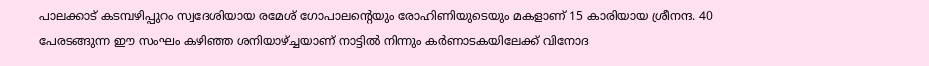പാലക്കാട് കടമ്പഴിപ്പുറം സ്വദേശിയായ രമേശ് ഗോപാലന്റെയും രോഹിണിയുടെയും മകളാണ് 15 കാരിയായ ശ്രീനന്ദ. 40 പേരടങ്ങുന്ന ഈ സംഘം കഴിഞ്ഞ ശനിയാഴ്ച്ചയാണ് നാട്ടിൽ നിന്നും കർണാടകയിലേക്ക് വിനോദ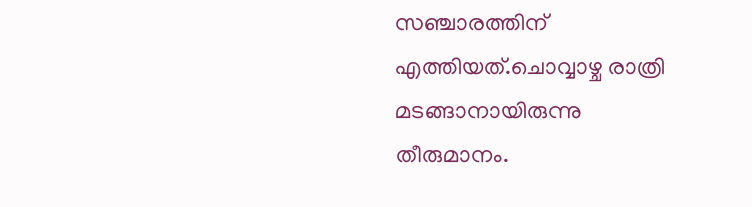സഞ്ചാരത്തിന് എത്തിയത്.ചൊവ്വാഴ്ച രാത്രി മടങ്ങാനായിരുന്നു തീരുമാനം.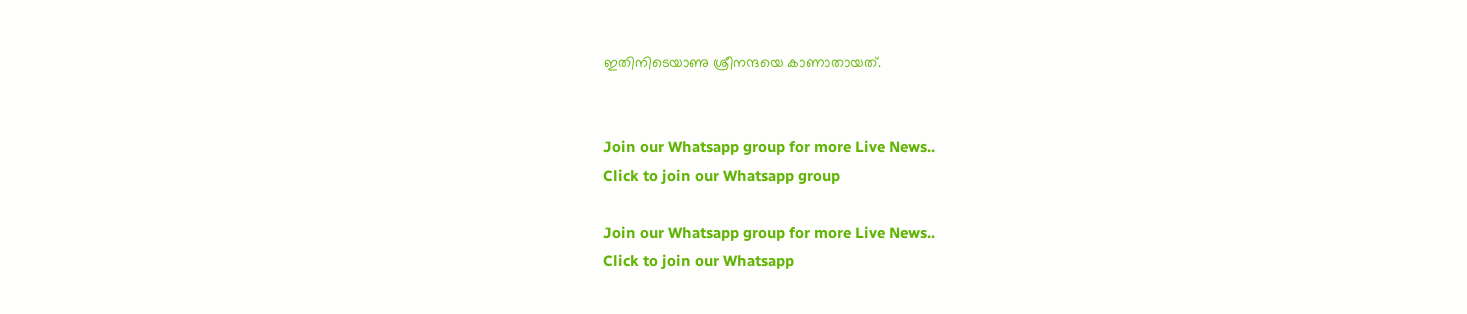ഇതിനിടെയാണു ശ്രീനന്ദയെ കാണാതായത്.


Join our Whatsapp group for more Live News..
Click to join our Whatsapp group

Join our Whatsapp group for more Live News..
Click to join our Whatsapp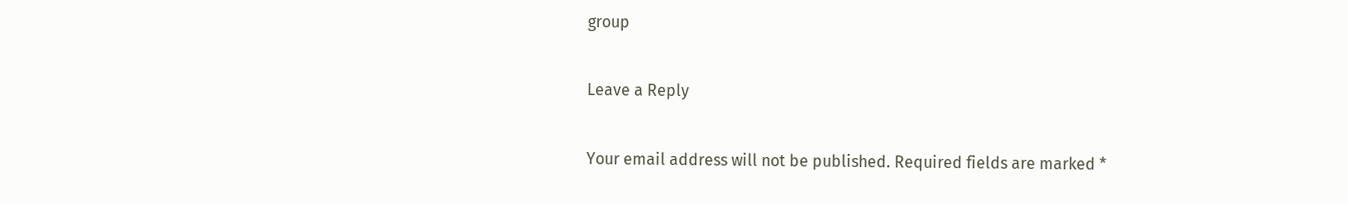group

Leave a Reply

Your email address will not be published. Required fields are marked *